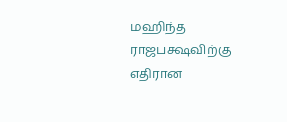மஹிந்த ராஜபக்ஷவிற்கு எதிரான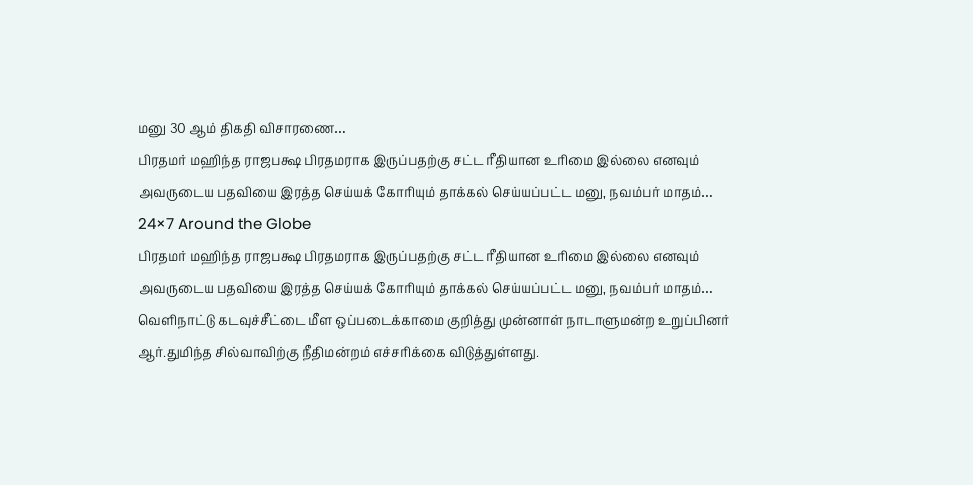மனு 30 ஆம் திகதி விசாரணை…
பிரதமர் மஹிந்த ராஜபக்ஷ பிரதமராக இருப்பதற்கு சட்ட ரீதியான உரிமை இல்லை எனவும் அவருடைய பதவியை இரத்த செய்யக் கோரியும் தாக்கல் செய்யப்பட்ட மனு, நவம்பர் மாதம்…
24×7 Around the Globe
பிரதமர் மஹிந்த ராஜபக்ஷ பிரதமராக இருப்பதற்கு சட்ட ரீதியான உரிமை இல்லை எனவும் அவருடைய பதவியை இரத்த செய்யக் கோரியும் தாக்கல் செய்யப்பட்ட மனு, நவம்பர் மாதம்…
வெளிநாட்டு கடவுச்சீட்டை மீள ஒப்படைக்காமை குறித்து முன்னாள் நாடாளுமன்ற உறுப்பினர் ஆர்.துமிந்த சில்வாவிற்கு நீதிமன்றம் எச்சரிக்கை விடுத்துள்ளது.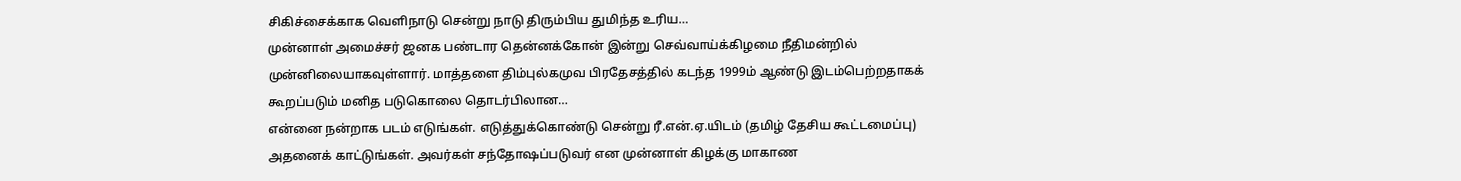சிகிச்சைக்காக வெளிநாடு சென்று நாடு திரும்பிய துமிந்த உரிய…
முன்னாள் அமைச்சர் ஜனக பண்டார தென்னக்கோன் இன்று செவ்வாய்க்கிழமை நீதிமன்றில் முன்னிலையாகவுள்ளார். மாத்தளை திம்புல்கமுவ பிரதேசத்தில் கடந்த 1999ம் ஆண்டு இடம்பெற்றதாகக் கூறப்படும் மனித படுகொலை தொடர்பிலான…
என்னை நன்றாக படம் எடுங்கள். எடுத்துக்கொண்டு சென்று ரீ.என்.ஏ.யிடம் (தமிழ் தேசிய கூட்டமைப்பு) அதனைக் காட்டுங்கள். அவர்கள் சந்தோஷப்படுவர் என முன்னாள் கிழக்கு மாகாண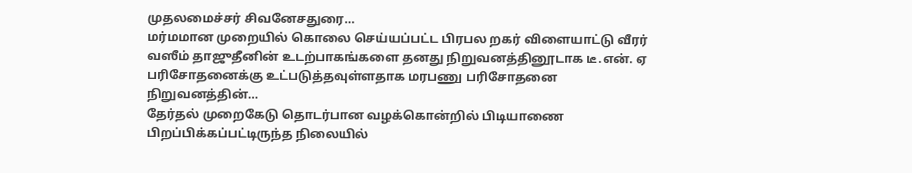முதலமைச்சர் சிவனேசதுரை…
மர்மமான முறையில் கொலை செய்யப்பட்ட பிரபல றகர் விளையாட்டு வீரர் வஸீம் தாஜுதீனின் உடற்பாகங்களை தனது நிறுவனத்தினூடாக டீ.என். ஏ பரிசோதனைக்கு உட்படுத்தவுள்ளதாக மரபணு பரிசோதனை நிறுவனத்தின்…
தேர்தல் முறைகேடு தொடர்பான வழக்கொன்றில் பிடியாணை பிறப்பிக்கப்பட்டிருந்த நிலையில்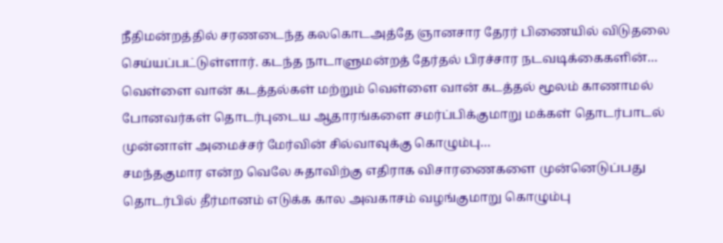நீதிமன்றத்தில் சரணடைந்த கலகொடஅத்தே ஞானசார தேரர் பிணையில் விடுதலை செய்யப்பட்டுள்ளார். கடந்த நாடாளுமன்றத் தேர்தல் பிரச்சார நடவடிக்கைகளின்…
வெள்ளை வான் கடத்தல்கள் மற்றும் வெள்ளை வான் கடத்தல் மூலம் காணாமல் போனவர்கள் தொடர்புடைய ஆதாரங்களை சமர்ப்பிக்குமாறு மக்கள் தொடர்பாடல் முன்னாள் அமைச்சர் மேர்வின் சில்வாவுக்கு கொழும்பு…
சமந்தகுமார என்ற வெலே சுதாவிற்கு எதிராக விசாரணைகளை முன்னெடுப்பது தொடர்பில் தீர்மானம் எடுக்க கால அவகாசம் வழங்குமாறு கொழும்பு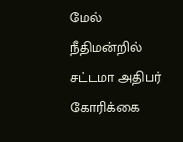மேல் நீதிமன்றில் சட்டமா அதிபர் கோரிக்கை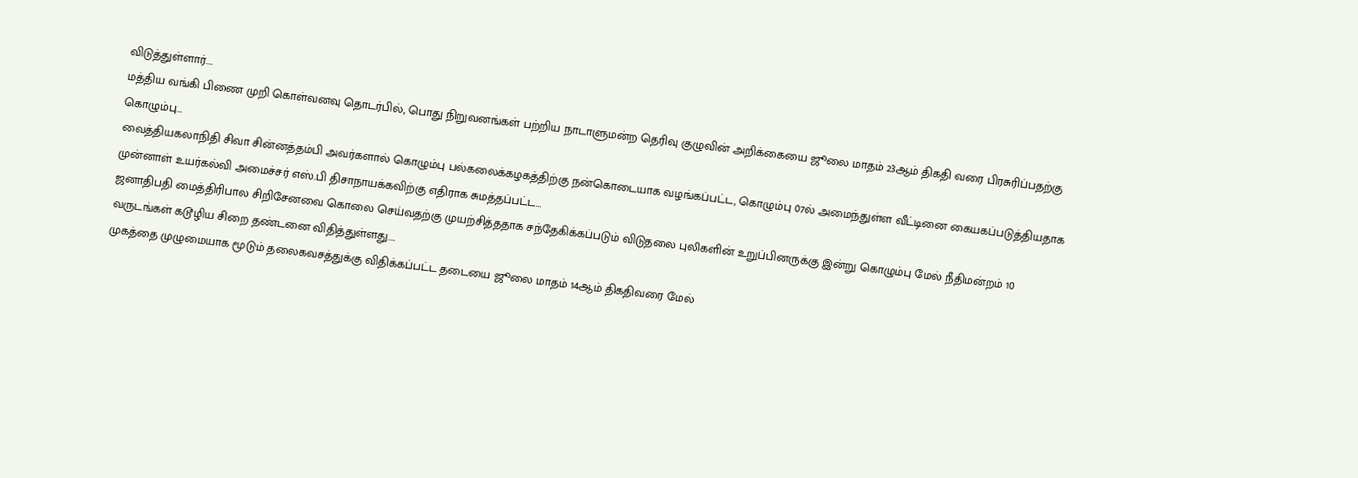விடுத்துள்ளார்.…
மத்திய வங்கி பிணை முறி கொள்வனவு தொடர்பில், பொது நிறுவனங்கள் பற்றிய நாடாளுமன்ற தெரிவு குழுவின் அறிக்கையை ஜூலை மாதம் 23ஆம் திகதி வரை பிரசுரிப்பதற்கு கொழும்பு…
வைத்தியகலாநிதி சிவா சின்னத்தம்பி அவர்களால் கொழும்பு பல்கலைக்கழகத்திற்கு நன்கொடையாக வழங்கப்பட்ட, கொழும்பு 07ல் அமைந்துள்ள வீட்டினை கையகப்படுத்தியதாக முன்னாள் உயர்கல்வி அமைச்சர் எஸ்.பி திசாநாயக்கவிற்கு எதிராக சுமத்தப்பட்ட…
ஜனாதிபதி மைத்திரிபால சிறிசேனவை கொலை செய்வதற்கு முயற்சித்ததாக சந்தேகிக்கப்படும் விடுதலை புலிகளின் உறுப்பினருக்கு இன்று கொழும்பு மேல் நீதிமன்றம் 10 வருடங்கள் கடூழிய சிறை தண்டனை விதித்துள்ளது.…
முகத்தை முழுமையாக மூடும் தலைகவசத்துக்கு விதிக்கப்பட்ட தடையை ஜூலை மாதம் 14ஆம் திகதிவரை மேல்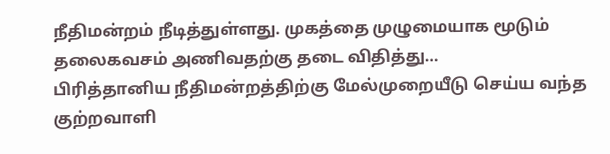நீதிமன்றம் நீடித்துள்ளது. முகத்தை முழுமையாக மூடும் தலைகவசம் அணிவதற்கு தடை விதித்து…
பிரித்தானிய நீதிமன்றத்திற்கு மேல்முறையீடு செய்ய வந்த குற்றவாளி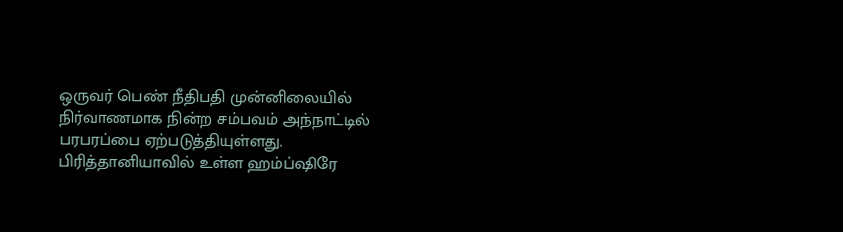ஒருவர் பெண் நீதிபதி முன்னிலையில் நிர்வாணமாக நின்ற சம்பவம் அந்நாட்டில் பரபரப்பை ஏற்படுத்தியுள்ளது. பிரித்தானியாவில் உள்ள ஹம்ப்ஷிரே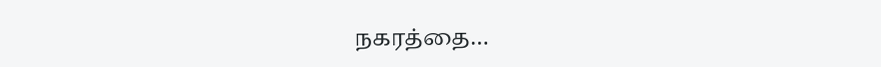நகரத்தை…